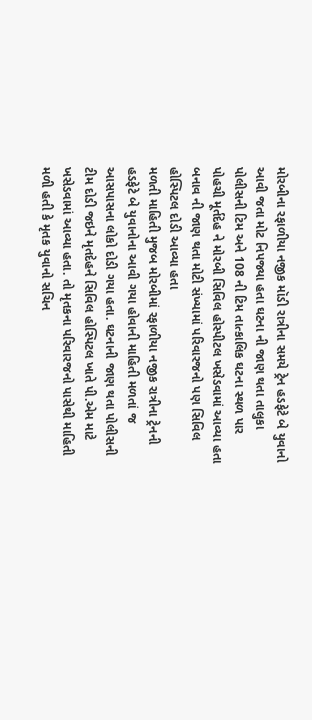મોરબીના રફાળીયા નજીક મૉડી રાત્રીના સમયે ટ્રેન હડફેટે બે યુવાનો આવી જતા મોટ નિપજ્યા હતા ઘટના ની જાણ થતા તાલુકા પોલીસની ટિમ અને 108 ની ટિમ તાત્કાલિક ઘટના સ્થળ પાર પોહચી મૂર્તદેહ ને મોરબી સિવિલ હોસ્પીટલ ખસેડવામાં આવ્યા હતા બનાવ ની જાણ થતા મોટી સંખ્યામાં પરિવારજનો પણ સિવિલ હોસ્પિટલ દોડી આવ્યા હતા
મળતી માહિતી મુજબ મોરબીમાં રફાળીયા નજીક રાત્રીના ટ્રેનની હડફેટે બે યુવાનોના આવી ગયા હોવાની માહિતી મળતાં જ આસપાસના લોકો દોડી ગયા હતા. ઘટનાની જાણ થતા પોલીસની ટીમ દોડી જઇને મૃતદેહને સિવિલ હોસ્પિટલ ખાતે પી.એમ માટે ખસેડવામાં આવ્યા હતા. તો મૃતકના પરિવારજનો પાસેથી માહિતી મળી હતી કે મૃતક યુવાનો સચિન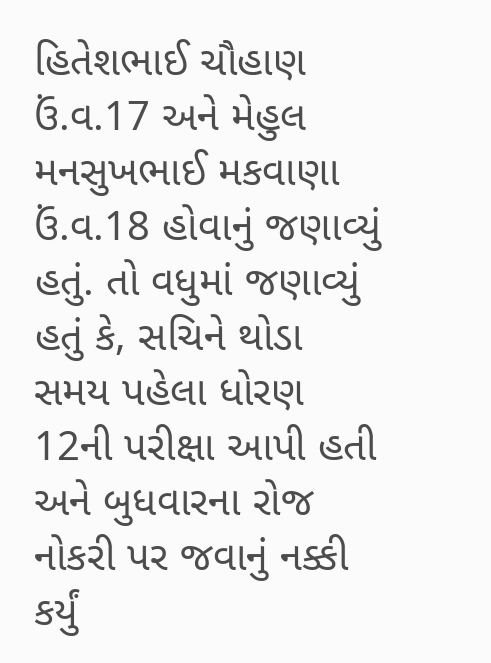હિતેશભાઈ ચૌહાણ ઉં.વ.17 અને મેહુલ મનસુખભાઈ મકવાણા ઉં.વ.18 હોવાનું જણાવ્યું હતું. તો વધુમાં જણાવ્યું હતું કે, સચિને થોડા સમય પહેલા ધોરણ 12ની પરીક્ષા આપી હતી અને બુધવારના રોજ નોકરી પર જવાનું નક્કી કર્યું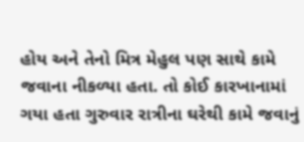હોય અને તેનો મિત્ર મેહુલ પણ સાથે કામે જવાના નીકળ્યા હતા. તો કોઈ કારખાનામાં ગયા હતા ગુરુવાર રાત્રીના ઘરેથી કામે જવાનું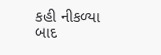કહી નીકળ્યા બાદ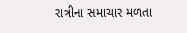રાત્રીના સમાચાર મળતા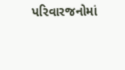પરિવારજનોમાં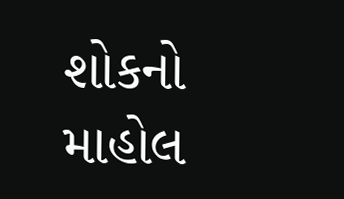શોકનો માહોલ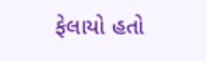ફેલાયો હતો